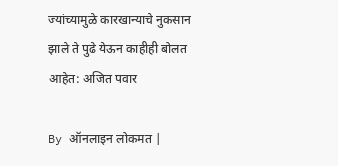ज्यांच्यामुळे कारखान्याचे नुकसान झाले ते पुढे येऊन काहीही बोलत आहेत: अजित पवार

By ऑनलाइन लोकमत |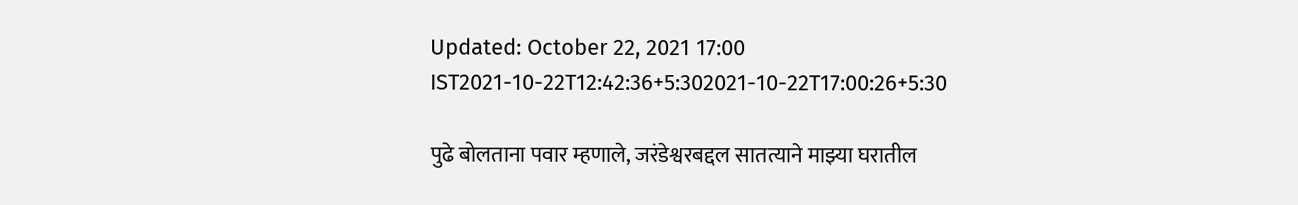Updated: October 22, 2021 17:00 IST2021-10-22T12:42:36+5:302021-10-22T17:00:26+5:30

पुढे बोलताना पवार म्हणाले, जरंडेश्वरबद्दल सातत्याने माझ्या घरातील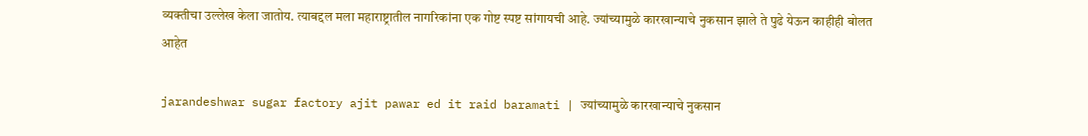व्यक्तीचा उल्लेख केला जातोय. त्याबद्दल मला महाराष्ट्रातील नागरिकांना एक गोष्ट स्पष्ट सांगायची आहे. ज्यांच्यामुळे कारखान्याचे नुकसान झाले ते पुढे येऊन काहीही बोलत आहेत

jarandeshwar sugar factory ajit pawar ed it raid baramati | ज्यांच्यामुळे कारखान्याचे नुकसान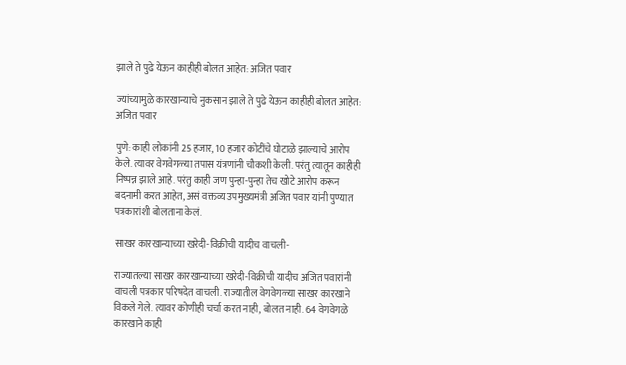झाले ते पुढे येऊन काहीही बोलत आहेत: अजित पवार

ज्यांच्यामुळे कारखान्याचे नुकसान झाले ते पुढे येऊन काहीही बोलत आहेत: अजित पवार

पुणे: काही लोकांनी 25 हजार, 10 हजार कोटींचे घोटाळे झाल्याचे आरोप केले. त्यावर वेगवेगळ्या तपास यंत्रणांनी चौकशी केली. परंतु त्यातून काहीही निष्पन्न झाले आहे. परंतु काही जण पुन्हा-पुन्हा तेच खोटे आरोप करून बदनामी करत आहेत, असं वक्तव्य उपमुख्यमंत्री अजित पवार यांनी पुण्यात पत्रकारांशी बोलताना केलं.

साखर कारखान्याच्या खरेदी-विक्रीची यादीच वाचली-

राज्यातल्या साखर कारखान्याच्या खरेदी-विक्रीची यादीच अजित पवारांनी वाचली पत्रकार परिषदेत वाचली. राज्यातील वेगवेगळ्या साखर कारखाने विकले गेले. त्यावर कोणीही चर्चा करत नाही, बोलत नाही. 64 वेगवेगळे कारखाने काही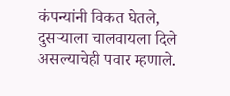कंपन्यांनी विकत घेतले, दुसऱ्याला चालवायला दिले असल्याचेही पवार म्हणाले.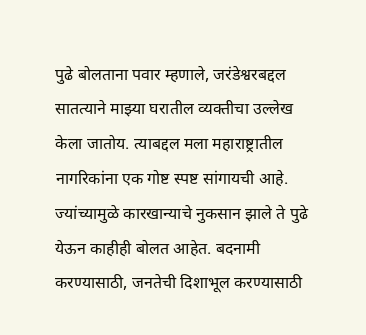पुढे बोलताना पवार म्हणाले, जरंडेश्वरबद्दल सातत्याने माझ्या घरातील व्यक्तीचा उल्लेख केला जातोय. त्याबद्दल मला महाराष्ट्रातील नागरिकांना एक गोष्ट स्पष्ट सांगायची आहे. ज्यांच्यामुळे कारखान्याचे नुकसान झाले ते पुढे येऊन काहीही बोलत आहेत. बदनामी करण्यासाठी, जनतेची दिशाभूल करण्यासाठी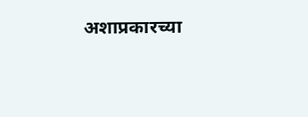अशाप्रकारच्या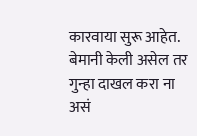कारवाया सुरू आहेत. बेमानी केली असेल तर गुन्हा दाखल करा ना असं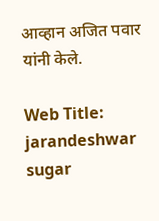आव्हान अजित पवार यांनी केले.

Web Title: jarandeshwar sugar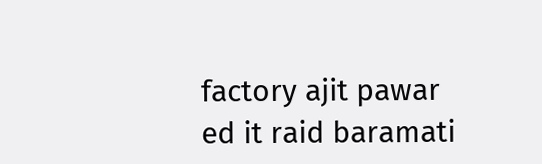factory ajit pawar ed it raid baramati